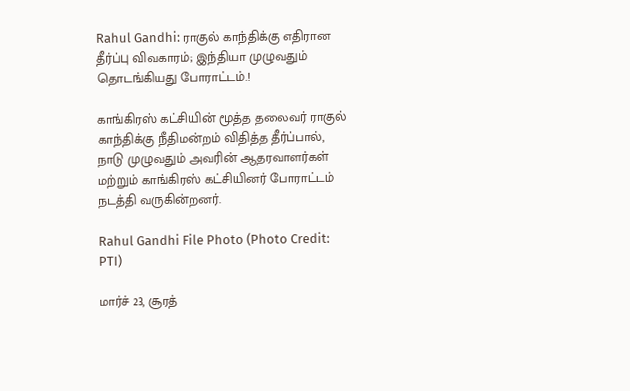Rahul Gandhi: ராகுல் காந்திக்கு எதிரான தீர்ப்பு விவகாரம்; இந்தியா முழுவதும் தொடங்கியது போராட்டம்.!

காங்கிரஸ் கட்சியின் மூத்த தலைவர் ராகுல் காந்திக்கு நீதிமன்றம் விதித்த தீர்ப்பால், நாடு முழுவதும் அவரின் ஆதரவாளர்கள் மற்றும் காங்கிரஸ் கட்சியினர் போராட்டம் நடத்தி வருகின்றனர்.

Rahul Gandhi File Photo (Photo Credit: PTI)

மார்ச் 23, சூரத்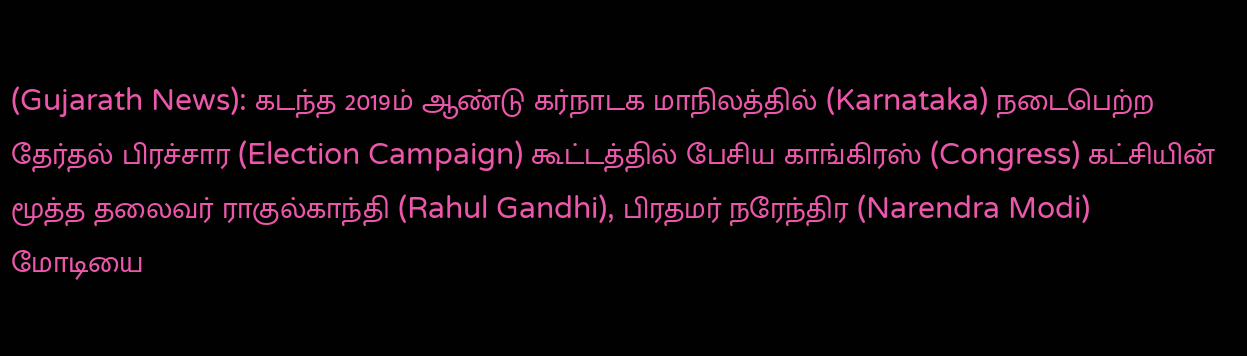(Gujarath News): கடந்த 2019ம் ஆண்டு கர்நாடக மாநிலத்தில் (Karnataka) நடைபெற்ற தேர்தல் பிரச்சார (Election Campaign) கூட்டத்தில் பேசிய காங்கிரஸ் (Congress) கட்சியின் மூத்த தலைவர் ராகுல்காந்தி (Rahul Gandhi), பிரதமர் நரேந்திர (Narendra Modi) மோடியை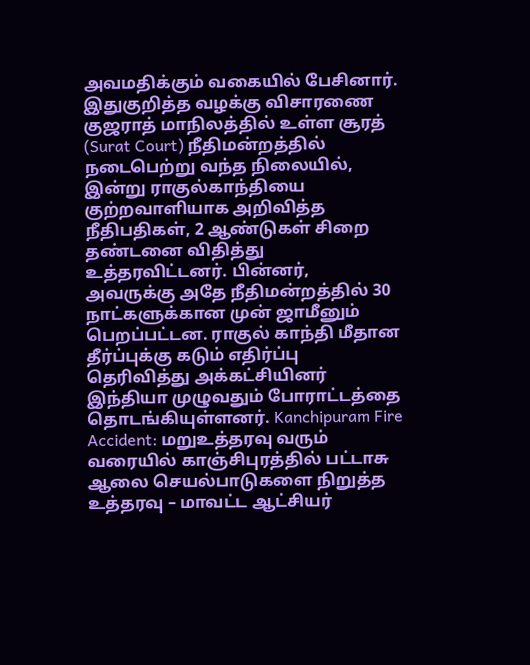அவமதிக்கும் வகையில் பேசினார். இதுகுறித்த வழக்கு விசாரணை குஜராத் மாநிலத்தில் உள்ள சூரத் (Surat Court) நீதிமன்றத்தில் நடைபெற்று வந்த நிலையில், இன்று ராகுல்காந்தியை குற்றவாளியாக அறிவித்த நீதிபதிகள், 2 ஆண்டுகள் சிறை தண்டனை விதித்து உத்தரவிட்டனர். பின்னர், அவருக்கு அதே நீதிமன்றத்தில் 30 நாட்களுக்கான முன் ஜாமீனும் பெறப்பட்டன. ராகுல் காந்தி மீதான தீர்ப்புக்கு கடும் எதிர்ப்பு தெரிவித்து அக்கட்சியினர் இந்தியா முழுவதும் போராட்டத்தை தொடங்கியுள்ளனர். Kanchipuram Fire Accident: மறுஉத்தரவு வரும் வரையில் காஞ்சிபுரத்தில் பட்டாசு ஆலை செயல்பாடுகளை நிறுத்த உத்தரவு – மாவட்ட ஆட்சியர்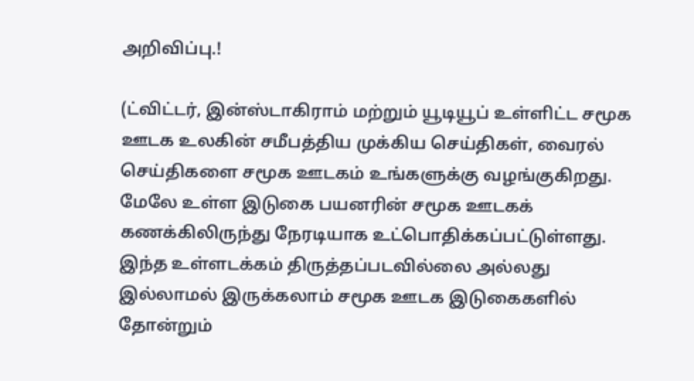அறிவிப்பு.!

(ட்விட்டர், இன்ஸ்டாகிராம் மற்றும் யூடியூப் உள்ளிட்ட சமூக ஊடக உலகின் சமீபத்திய முக்கிய செய்திகள், வைரல் செய்திகளை சமூக ஊடகம் உங்களுக்கு வழங்குகிறது. மேலே உள்ள இடுகை பயனரின் சமூக ஊடகக் கணக்கிலிருந்து நேரடியாக உட்பொதிக்கப்பட்டுள்ளது. இந்த உள்ளடக்கம் திருத்தப்படவில்லை அல்லது இல்லாமல் இருக்கலாம் சமூக ஊடக இடுகைகளில் தோன்றும்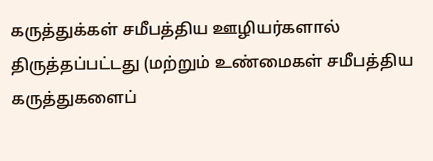கருத்துக்கள் சமீபத்திய ஊழியர்களால் திருத்தப்பட்டது (மற்றும் உண்மைகள் சமீபத்திய கருத்துகளைப்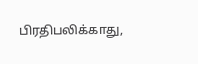பிரதிபலிக்காது,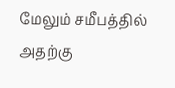மேலும் சமீபத்தில் அதற்கு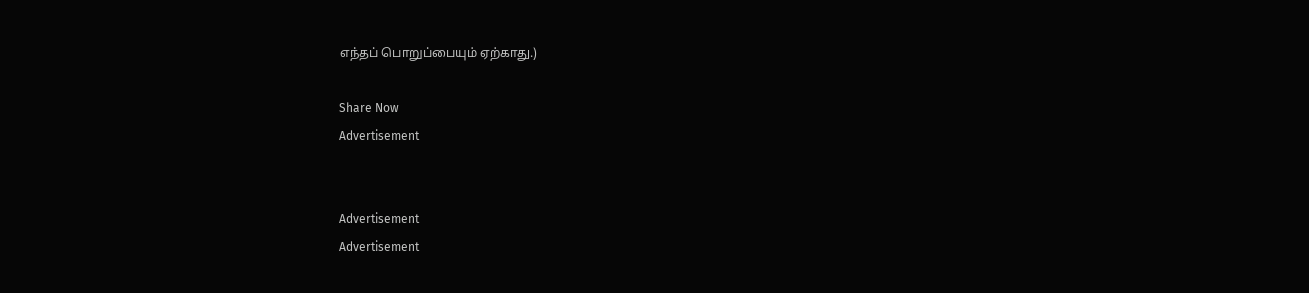எந்தப் பொறுப்பையும் ஏற்காது.)

Share Now
Advertisement


Advertisement
Advertisement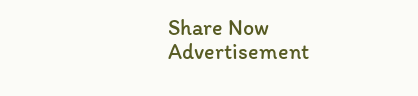Share Now
Advertisement